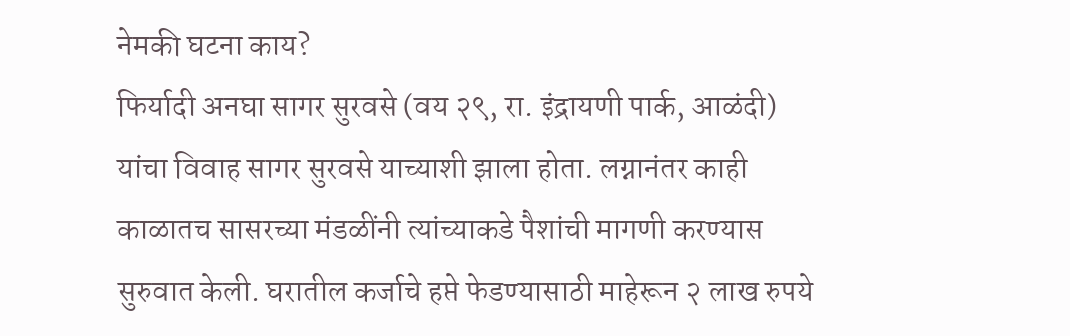नेमकी घटना काय?
फिर्यादी अनघा सागर सुरवसे (वय २९, रा. इंद्रायणी पार्क, आळंदी) यांचा विवाह सागर सुरवसे याच्याशी झाला होता. लग्नानंतर काही काळातच सासरच्या मंडळींनी त्यांच्याकडे पैशांची मागणी करण्यास सुरुवात केली. घरातील कर्जाचे हप्ते फेडण्यासाठी माहेरून २ लाख रुपये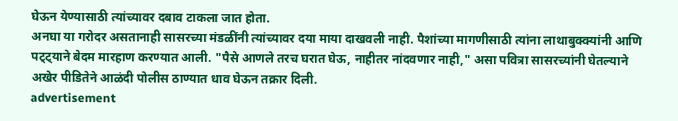घेऊन येण्यासाठी त्यांच्यावर दबाव टाकला जात होता.
अनघा या गरोदर असतानाही सासरच्या मंडळींनी त्यांच्यावर दया माया दाखवली नाही. पैशांच्या मागणीसाठी त्यांना लाथाबुक्क्यांनी आणि पट्ट्याने बेदम मारहाण करण्यात आली. "पैसे आणले तरच घरात घेऊ, नाहीतर नांदवणार नाही," असा पवित्रा सासरच्यांनी घेतल्याने अखेर पीडितेने आळंदी पोलीस ठाण्यात धाव घेऊन तक्रार दिली.
advertisement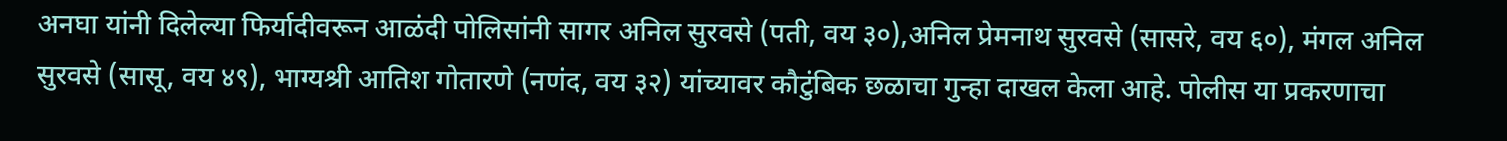अनघा यांनी दिलेल्या फिर्यादीवरून आळंदी पोलिसांनी सागर अनिल सुरवसे (पती, वय ३०),अनिल प्रेमनाथ सुरवसे (सासरे, वय ६०), मंगल अनिल सुरवसे (सासू, वय ४९), भाग्यश्री आतिश गोतारणे (नणंद, वय ३२) यांच्यावर कौटुंबिक छळाचा गुन्हा दाखल केला आहे. पोलीस या प्रकरणाचा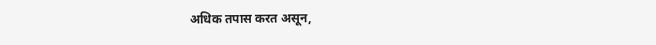अधिक तपास करत असून,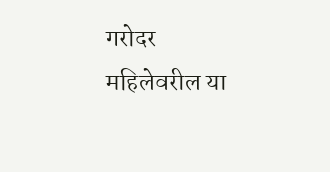गरोदर महिलेवरील या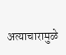अत्याचारामुळे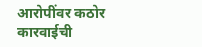आरोपींवर कठोर कारवाईची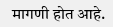मागणी होत आहे.